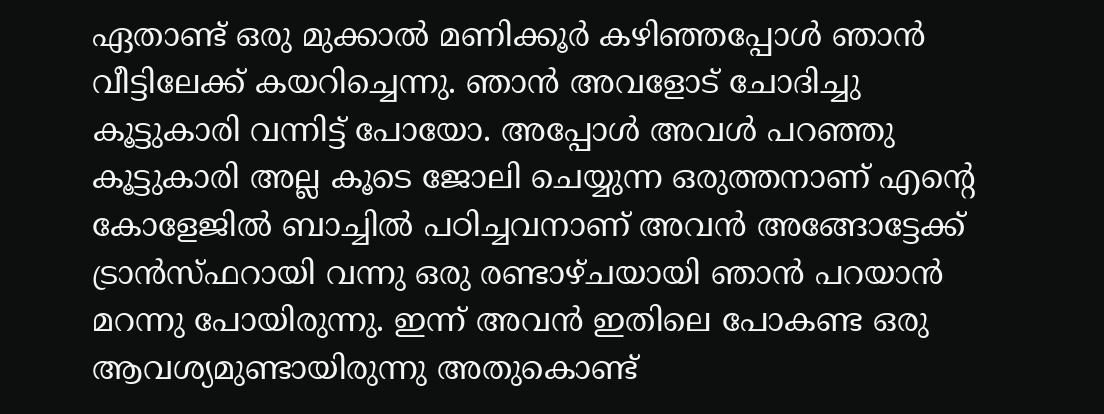ഏതാണ്ട് ഒരു മുക്കാൽ മണിക്കൂർ കഴിഞ്ഞപ്പോൾ ഞാൻ വീട്ടിലേക്ക് കയറിച്ചെന്നു. ഞാൻ അവളോട് ചോദിച്ചു കൂട്ടുകാരി വന്നിട്ട് പോയോ. അപ്പോൾ അവൾ പറഞ്ഞു കൂട്ടുകാരി അല്ല കൂടെ ജോലി ചെയ്യുന്ന ഒരുത്തനാണ് എന്റെ കോളേജിൽ ബാച്ചിൽ പഠിച്ചവനാണ് അവൻ അങ്ങോട്ടേക്ക് ട്രാൻസ്ഫറായി വന്നു ഒരു രണ്ടാഴ്ചയായി ഞാൻ പറയാൻ മറന്നു പോയിരുന്നു. ഇന്ന് അവൻ ഇതിലെ പോകണ്ട ഒരു ആവശ്യമുണ്ടായിരുന്നു അതുകൊണ്ട്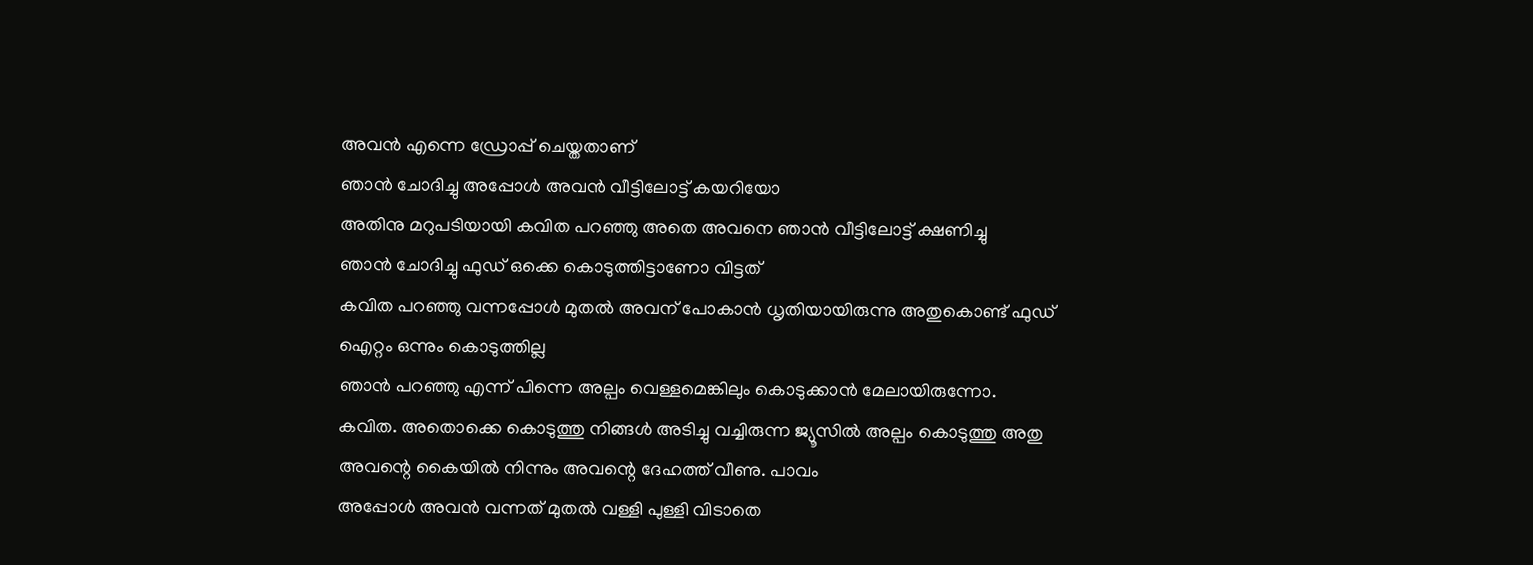അവൻ എന്നെ ഡ്രോപ്പ് ചെയ്തതാണ്
ഞാൻ ചോദിച്ചു അപ്പോൾ അവൻ വീട്ടിലോട്ട് കയറിയോ
അതിനു മറുപടിയായി കവിത പറഞ്ഞു അതെ അവനെ ഞാൻ വീട്ടിലോട്ട് ക്ഷണിച്ചു
ഞാൻ ചോദിച്ചു ഫുഡ് ഒക്കെ കൊടുത്തിട്ടാണോ വിട്ടത്
കവിത പറഞ്ഞു വന്നപ്പോൾ മുതൽ അവന് പോകാൻ ധൃതിയായിരുന്നു അതുകൊണ്ട് ഫുഡ് ഐറ്റം ഒന്നും കൊടുത്തില്ല
ഞാൻ പറഞ്ഞു എന്ന് പിന്നെ അല്പം വെള്ളമെങ്കിലും കൊടുക്കാൻ മേലായിരുന്നോ.
കവിത. അതൊക്കെ കൊടുത്തു നിങ്ങൾ അടിച്ചു വച്ചിരുന്ന ജ്യൂസിൽ അല്പം കൊടുത്തു അതു അവന്റെ കൈയിൽ നിന്നും അവന്റെ ദേഹത്ത് വീണു. പാവം
അപ്പോൾ അവൻ വന്നത് മുതൽ വള്ളി പുള്ളി വിടാതെ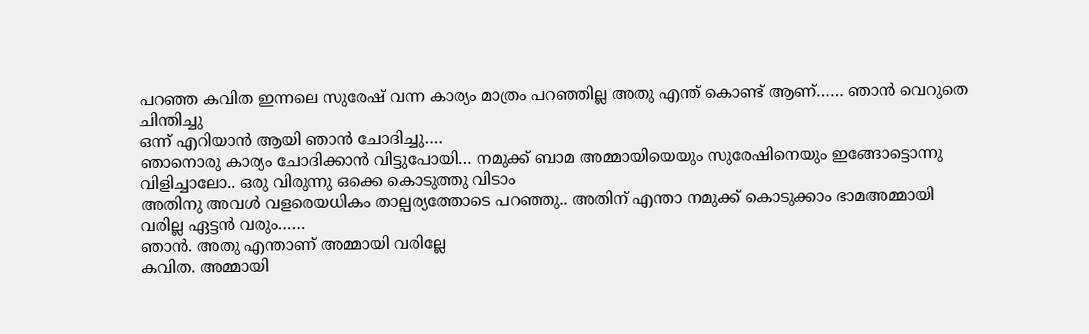പറഞ്ഞ കവിത ഇന്നലെ സുരേഷ് വന്ന കാര്യം മാത്രം പറഞ്ഞില്ല അതു എന്ത് കൊണ്ട് ആണ്…… ഞാൻ വെറുതെ ചിന്തിച്ചു
ഒന്ന് എറിയാൻ ആയി ഞാൻ ചോദിച്ചു….
ഞാനൊരു കാര്യം ചോദിക്കാൻ വിട്ടുപോയി… നമുക്ക് ബാമ അമ്മായിയെയും സുരേഷിനെയും ഇങ്ങോട്ടൊന്നു വിളിച്ചാലോ.. ഒരു വിരുന്നു ഒക്കെ കൊടുത്തു വിടാം
അതിനു അവൾ വളരെയധികം താല്പര്യത്തോടെ പറഞ്ഞു.. അതിന് എന്താ നമുക്ക് കൊടുക്കാം ഭാമഅമ്മായി വരില്ല ഏട്ടൻ വരും……
ഞാൻ. അതു എന്താണ് അമ്മായി വരില്ലേ
കവിത. അമ്മായി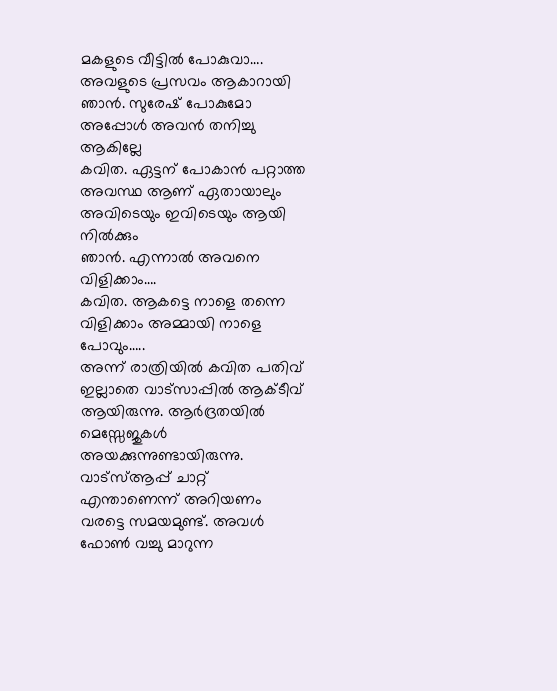മകളുടെ വീട്ടിൽ പോകുവാ…. അവളുടെ പ്രസവം ആകാറായി
ഞാൻ. സുരേഷ് പോകുമോ അപ്പോൾ അവൻ തനിച്ചു ആകില്ലേ
കവിത. ഏട്ടന് പോകാൻ പറ്റാത്ത അവസ്ഥ ആണ് ഏതായാലും അവിടെയും ഇവിടെയും ആയി നിൽക്കും
ഞാൻ. എന്നാൽ അവനെ വിളിക്കാം….
കവിത. ആകട്ടെ നാളെ തന്നെ വിളിക്കാം അമ്മായി നാളെ പോവും…..
അന്ന് രാത്രിയിൽ കവിത പതിവ് ഇല്ലാതെ വാട്സാപ്പിൽ ആക്ടീവ് ആയിരുന്നു. ആർദ്രതയിൽ മെസ്സേജുകൾ അയക്കുന്നുണ്ടായിരുന്നു. വാട്സ്ആപ്പ് ചാറ്റ് എന്താണെന്ന് അറിയണം വരട്ടെ സമയമുണ്ട്. അവൾ ഫോൺ വച്ചു മാറുന്ന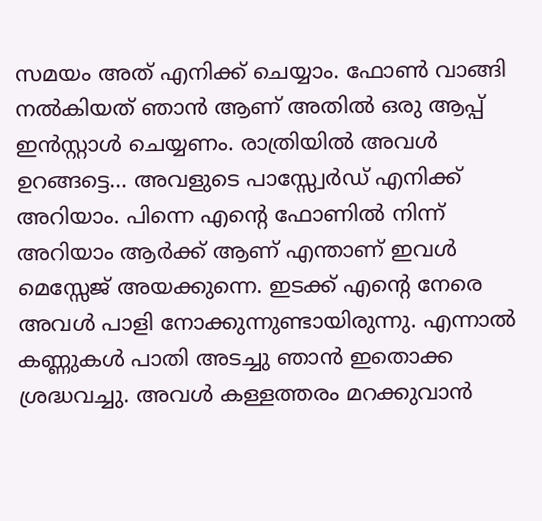സമയം അത് എനിക്ക് ചെയ്യാം. ഫോൺ വാങ്ങി നൽകിയത് ഞാൻ ആണ് അതിൽ ഒരു ആപ്പ് ഇൻസ്റ്റാൾ ചെയ്യണം. രാത്രിയിൽ അവൾ ഉറങ്ങട്ടെ… അവളുടെ പാസ്സ്വേർഡ് എനിക്ക് അറിയാം. പിന്നെ എന്റെ ഫോണിൽ നിന്ന് അറിയാം ആർക്ക് ആണ് എന്താണ് ഇവൾ മെസ്സേജ് അയക്കുന്നെ. ഇടക്ക് എന്റെ നേരെ അവൾ പാളി നോക്കുന്നുണ്ടായിരുന്നു. എന്നാൽ കണ്ണുകൾ പാതി അടച്ചു ഞാൻ ഇതൊക്ക ശ്രദ്ധവച്ചു. അവൾ കള്ളത്തരം മറക്കുവാൻ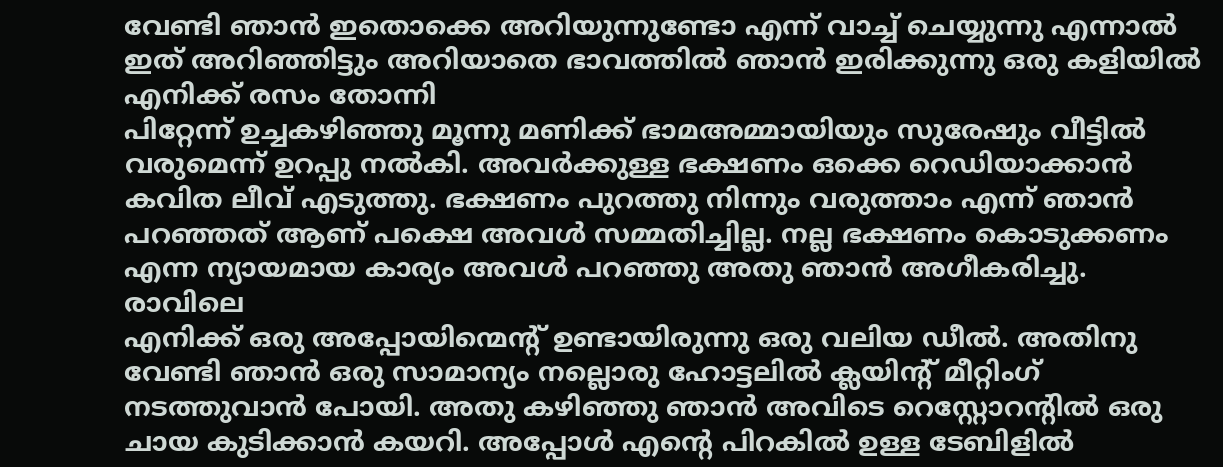വേണ്ടി ഞാൻ ഇതൊക്കെ അറിയുന്നുണ്ടോ എന്ന് വാച്ച് ചെയ്യുന്നു എന്നാൽ ഇത് അറിഞ്ഞിട്ടും അറിയാതെ ഭാവത്തിൽ ഞാൻ ഇരിക്കുന്നു ഒരു കളിയിൽ എനിക്ക് രസം തോന്നി
പിറ്റേന്ന് ഉച്ചകഴിഞ്ഞു മൂന്നു മണിക്ക് ഭാമഅമ്മായിയും സുരേഷും വീട്ടിൽ വരുമെന്ന് ഉറപ്പു നൽകി. അവർക്കുള്ള ഭക്ഷണം ഒക്കെ റെഡിയാക്കാൻ കവിത ലീവ് എടുത്തു. ഭക്ഷണം പുറത്തു നിന്നും വരുത്താം എന്ന് ഞാൻ പറഞ്ഞത് ആണ് പക്ഷെ അവൾ സമ്മതിച്ചില്ല. നല്ല ഭക്ഷണം കൊടുക്കണം എന്ന ന്യായമായ കാര്യം അവൾ പറഞ്ഞു അതു ഞാൻ അഗീകരിച്ചു.
രാവിലെ
എനിക്ക് ഒരു അപ്പോയിന്മെന്റ് ഉണ്ടായിരുന്നു ഒരു വലിയ ഡീൽ. അതിനു വേണ്ടി ഞാൻ ഒരു സാമാന്യം നല്ലൊരു ഹോട്ടലിൽ ക്ലയിന്റ് മീറ്റിംഗ് നടത്തുവാൻ പോയി. അതു കഴിഞ്ഞു ഞാൻ അവിടെ റെസ്റ്റോറന്റിൽ ഒരു ചായ കുടിക്കാൻ കയറി. അപ്പോൾ എന്റെ പിറകിൽ ഉള്ള ടേബിളിൽ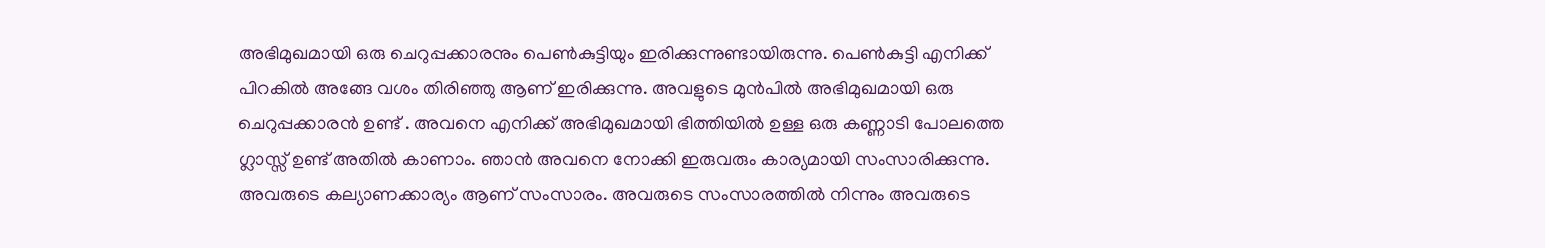അഭിമുഖമായി ഒരു ചെറുപ്പക്കാരനും പെൺകുട്ടിയും ഇരിക്കുന്നുണ്ടായിരുന്നു. പെൺകുട്ടി എനിക്ക് പിറകിൽ അങ്ങേ വശം തിരിഞ്ഞു ആണ് ഇരിക്കുന്നു. അവളുടെ മുൻപിൽ അഭിമുഖമായി ഒരു ചെറുപ്പക്കാരൻ ഉണ്ട് . അവനെ എനിക്ക് അഭിമുഖമായി ഭിത്തിയിൽ ഉള്ള ഒരു കണ്ണാടി പോലത്തെ ഗ്ലാസ്സ് ഉണ്ട് അതിൽ കാണാം. ഞാൻ അവനെ നോക്കി ഇരുവരും കാര്യമായി സംസാരിക്കുന്നു. അവരുടെ കല്യാണക്കാര്യം ആണ് സംസാരം. അവരുടെ സംസാരത്തിൽ നിന്നും അവരുടെ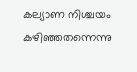കല്യാണ നിശ്ചയം കഴിഞ്ഞതന്നെന്നു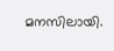മനസിലായി.